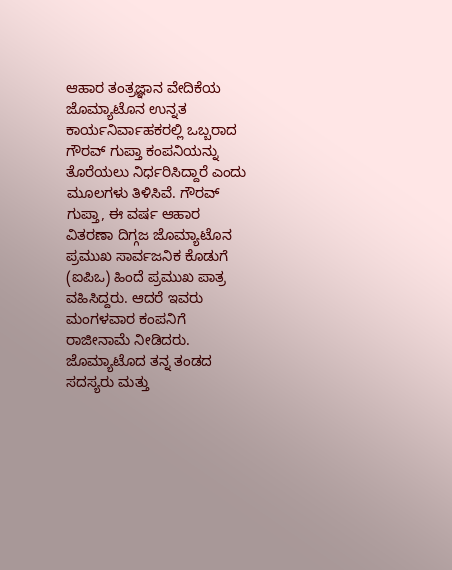ಆಹಾರ ತಂತ್ರಜ್ಞಾನ ವೇದಿಕೆಯ ಜೊಮ್ಯಾಟೊನ ಉನ್ನತ ಕಾರ್ಯನಿರ್ವಾಹಕರಲ್ಲಿ ಒಬ್ಬರಾದ ಗೌರವ್ ಗುಪ್ತಾ ಕಂಪನಿಯನ್ನು ತೊರೆಯಲು ನಿರ್ಧರಿಸಿದ್ದಾರೆ ಎಂದು ಮೂಲಗಳು ತಿಳಿಸಿವೆ. ಗೌರವ್ ಗುಪ್ತಾ, ಈ ವರ್ಷ ಆಹಾರ ವಿತರಣಾ ದಿಗ್ಗಜ ಜೊಮ್ಯಾಟೊನ ಪ್ರಮುಖ ಸಾರ್ವಜನಿಕ ಕೊಡುಗೆ (ಐಪಿಒ) ಹಿಂದೆ ಪ್ರಮುಖ ಪಾತ್ರ ವಹಿಸಿದ್ದರು. ಆದರೆ ಇವರು ಮಂಗಳವಾರ ಕಂಪನಿಗೆ ರಾಜೀನಾಮೆ ನೀಡಿದರು.
ಜೊಮ್ಯಾಟೊದ ತನ್ನ ತಂಡದ ಸದಸ್ಯರು ಮತ್ತು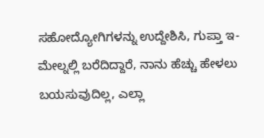ಸಹೋದ್ಯೋಗಿಗಳನ್ನು ಉದ್ದೇಶಿಸಿ, ಗುಪ್ತಾ ಇ-ಮೇಲ್ನಲ್ಲಿ ಬರೆದಿದ್ದಾರೆ, ನಾನು ಹೆಚ್ಚು ಹೇಳಲು ಬಯಸುವುದಿಲ್ಲ, ಎಲ್ಲಾ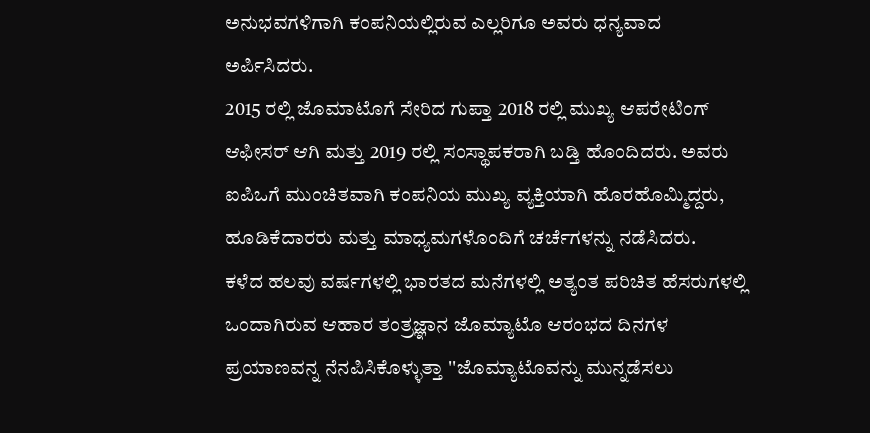ಅನುಭವಗಳಿಗಾಗಿ ಕಂಪನಿಯಲ್ಲಿರುವ ಎಲ್ಲರಿಗೂ ಅವರು ಧನ್ಯವಾದ ಅರ್ಪಿಸಿದರು.
2015 ರಲ್ಲಿ ಜೊಮಾಟೊಗೆ ಸೇರಿದ ಗುಪ್ತಾ 2018 ರಲ್ಲಿ ಮುಖ್ಯ ಆಪರೇಟಿಂಗ್ ಆಫೀಸರ್ ಆಗಿ ಮತ್ತು 2019 ರಲ್ಲಿ ಸಂಸ್ಥಾಪಕರಾಗಿ ಬಡ್ತಿ ಹೊಂದಿದರು. ಅವರು ಐಪಿಒಗೆ ಮುಂಚಿತವಾಗಿ ಕಂಪನಿಯ ಮುಖ್ಯ ವ್ಯಕ್ತಿಯಾಗಿ ಹೊರಹೊಮ್ಮಿದ್ದರು, ಹೂಡಿಕೆದಾರರು ಮತ್ತು ಮಾಧ್ಯಮಗಳೊಂದಿಗೆ ಚರ್ಚೆಗಳನ್ನು ನಡೆಸಿದರು.
ಕಳೆದ ಹಲವು ವರ್ಷಗಳಲ್ಲಿ ಭಾರತದ ಮನೆಗಳಲ್ಲಿ ಅತ್ಯಂತ ಪರಿಚಿತ ಹೆಸರುಗಳಲ್ಲಿ ಒಂದಾಗಿರುವ ಆಹಾರ ತಂತ್ರಜ್ಞಾನ ಜೊಮ್ಯಾಟೊ ಆರಂಭದ ದಿನಗಳ ಪ್ರಯಾಣವನ್ನ ನೆನಪಿಸಿಕೊಳ್ಳುತ್ತಾ ''ಜೊಮ್ಯಾಟೊವನ್ನು ಮುನ್ನಡೆಸಲು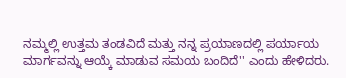ನಮ್ಮಲ್ಲಿ ಉತ್ತಮ ತಂಡವಿದೆ ಮತ್ತು ನನ್ನ ಪ್ರಯಾಣದಲ್ಲಿ ಪರ್ಯಾಯ ಮಾರ್ಗವನ್ನು ಆಯ್ಕೆ ಮಾಡುವ ಸಮಯ ಬಂದಿದೆ'' ಎಂದು ಹೇಳಿದರು.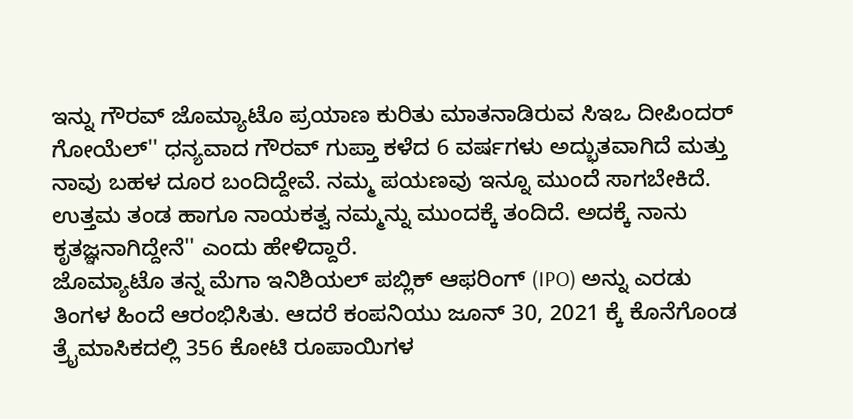ಇನ್ನು ಗೌರವ್ ಜೊಮ್ಯಾಟೊ ಪ್ರಯಾಣ ಕುರಿತು ಮಾತನಾಡಿರುವ ಸಿಇಒ ದೀಪಿಂದರ್ ಗೋಯೆಲ್'' ಧನ್ಯವಾದ ಗೌರವ್ ಗುಪ್ತಾ ಕಳೆದ 6 ವರ್ಷಗಳು ಅದ್ಭುತವಾಗಿದೆ ಮತ್ತು ನಾವು ಬಹಳ ದೂರ ಬಂದಿದ್ದೇವೆ. ನಮ್ಮ ಪಯಣವು ಇನ್ನೂ ಮುಂದೆ ಸಾಗಬೇಕಿದೆ. ಉತ್ತಮ ತಂಡ ಹಾಗೂ ನಾಯಕತ್ವ ನಮ್ಮನ್ನು ಮುಂದಕ್ಕೆ ತಂದಿದೆ. ಅದಕ್ಕೆ ನಾನು ಕೃತಜ್ಞನಾಗಿದ್ದೇನೆ'' ಎಂದು ಹೇಳಿದ್ದಾರೆ.
ಜೊಮ್ಯಾಟೊ ತನ್ನ ಮೆಗಾ ಇನಿಶಿಯಲ್ ಪಬ್ಲಿಕ್ ಆಫರಿಂಗ್ (IPO) ಅನ್ನು ಎರಡು ತಿಂಗಳ ಹಿಂದೆ ಆರಂಭಿಸಿತು. ಆದರೆ ಕಂಪನಿಯು ಜೂನ್ 30, 2021 ಕ್ಕೆ ಕೊನೆಗೊಂಡ ತ್ರೈಮಾಸಿಕದಲ್ಲಿ 356 ಕೋಟಿ ರೂಪಾಯಿಗಳ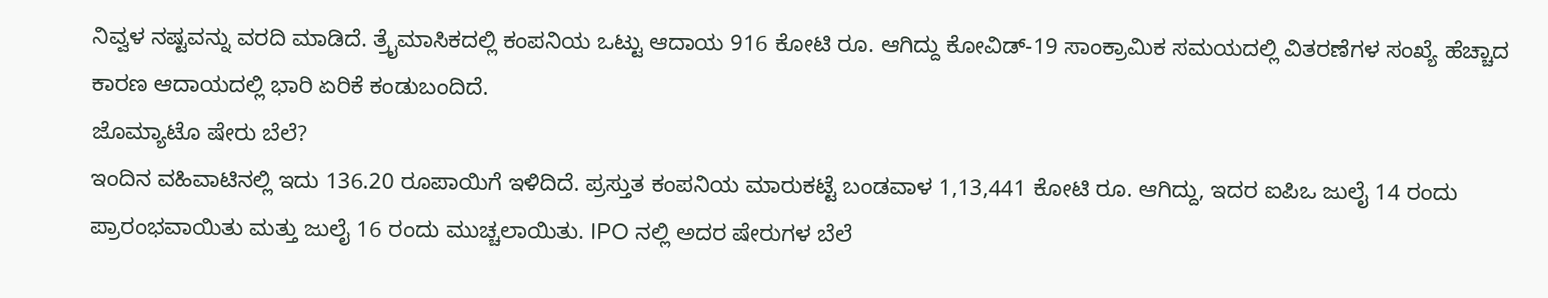ನಿವ್ವಳ ನಷ್ಟವನ್ನು ವರದಿ ಮಾಡಿದೆ. ತ್ರೈಮಾಸಿಕದಲ್ಲಿ ಕಂಪನಿಯ ಒಟ್ಟು ಆದಾಯ 916 ಕೋಟಿ ರೂ. ಆಗಿದ್ದು ಕೋವಿಡ್-19 ಸಾಂಕ್ರಾಮಿಕ ಸಮಯದಲ್ಲಿ ವಿತರಣೆಗಳ ಸಂಖ್ಯೆ ಹೆಚ್ಚಾದ ಕಾರಣ ಆದಾಯದಲ್ಲಿ ಭಾರಿ ಏರಿಕೆ ಕಂಡುಬಂದಿದೆ.
ಜೊಮ್ಯಾಟೊ ಷೇರು ಬೆಲೆ?
ಇಂದಿನ ವಹಿವಾಟಿನಲ್ಲಿ ಇದು 136.20 ರೂಪಾಯಿಗೆ ಇಳಿದಿದೆ. ಪ್ರಸ್ತುತ ಕಂಪನಿಯ ಮಾರುಕಟ್ಟೆ ಬಂಡವಾಳ 1,13,441 ಕೋಟಿ ರೂ. ಆಗಿದ್ದು, ಇದರ ಐಪಿಒ ಜುಲೈ 14 ರಂದು ಪ್ರಾರಂಭವಾಯಿತು ಮತ್ತು ಜುಲೈ 16 ರಂದು ಮುಚ್ಚಲಾಯಿತು. IPO ನಲ್ಲಿ ಅದರ ಷೇರುಗಳ ಬೆಲೆ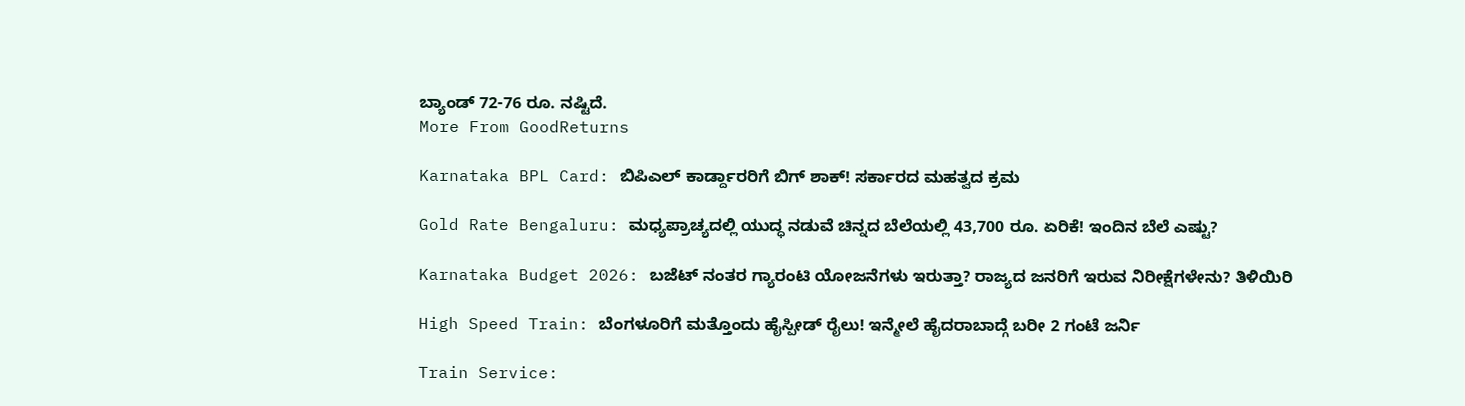ಬ್ಯಾಂಡ್ 72-76 ರೂ. ನಷ್ಟಿದೆ.
More From GoodReturns

Karnataka BPL Card: ಬಿಪಿಎಲ್ ಕಾರ್ಡ್ದಾರರಿಗೆ ಬಿಗ್ ಶಾಕ್! ಸರ್ಕಾರದ ಮಹತ್ವದ ಕ್ರಮ

Gold Rate Bengaluru: ಮಧ್ಯಪ್ರಾಚ್ಯದಲ್ಲಿ ಯುದ್ಧ ನಡುವೆ ಚಿನ್ನದ ಬೆಲೆಯಲ್ಲಿ 43,700 ರೂ. ಏರಿಕೆ! ಇಂದಿನ ಬೆಲೆ ಎಷ್ಟು?

Karnataka Budget 2026: ಬಜೆಟ್ ನಂತರ ಗ್ಯಾರಂಟಿ ಯೋಜನೆಗಳು ಇರುತ್ತಾ? ರಾಜ್ಯದ ಜನರಿಗೆ ಇರುವ ನಿರೀಕ್ಷೆಗಳೇನು? ತಿಳಿಯಿರಿ

High Speed Train: ಬೆಂಗಳೂರಿಗೆ ಮತ್ತೊಂದು ಹೈಸ್ಪೀಡ್ ರೈಲು! ಇನ್ಮೇಲೆ ಹೈದರಾಬಾದ್ಗೆ ಬರೀ 2 ಗಂಟೆ ಜರ್ನಿ

Train Service: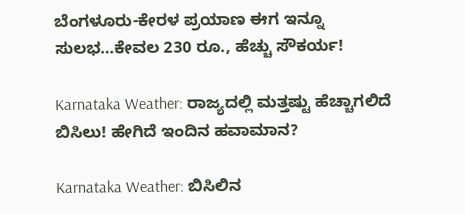ಬೆಂಗಳೂರು-ಕೇರಳ ಪ್ರಯಾಣ ಈಗ ಇನ್ನೂ ಸುಲಭ…ಕೇವಲ 230 ರೂ., ಹೆಚ್ಚು ಸೌಕರ್ಯ!

Karnataka Weather: ರಾಜ್ಯದಲ್ಲಿ ಮತ್ತಷ್ಟು ಹೆಚ್ಚಾಗಲಿದೆ ಬಿಸಿಲು! ಹೇಗಿದೆ ಇಂದಿನ ಹವಾಮಾನ?

Karnataka Weather: ಬಿಸಿಲಿನ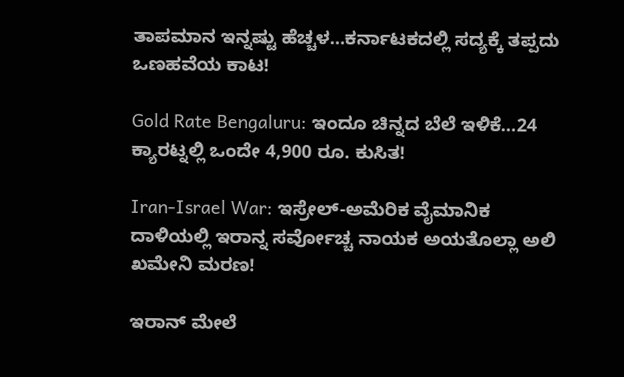ತಾಪಮಾನ ಇನ್ನಷ್ಟು ಹೆಚ್ಚಳ…ಕರ್ನಾಟಕದಲ್ಲಿ ಸದ್ಯಕ್ಕೆ ತಪ್ಪದು ಒಣಹವೆಯ ಕಾಟ!

Gold Rate Bengaluru: ಇಂದೂ ಚಿನ್ನದ ಬೆಲೆ ಇಳಿಕೆ…24 ಕ್ಯಾರಟ್ನಲ್ಲಿ ಒಂದೇ 4,900 ರೂ. ಕುಸಿತ!

Iran-Israel War: ಇಸ್ರೇಲ್-ಅಮೆರಿಕ ವೈಮಾನಿಕ ದಾಳಿಯಲ್ಲಿ ಇರಾನ್ನ ಸರ್ವೋಚ್ಚ ನಾಯಕ ಅಯತೊಲ್ಲಾ ಅಲಿ ಖಮೇನಿ ಮರಣ!

ಇರಾನ್ ಮೇಲೆ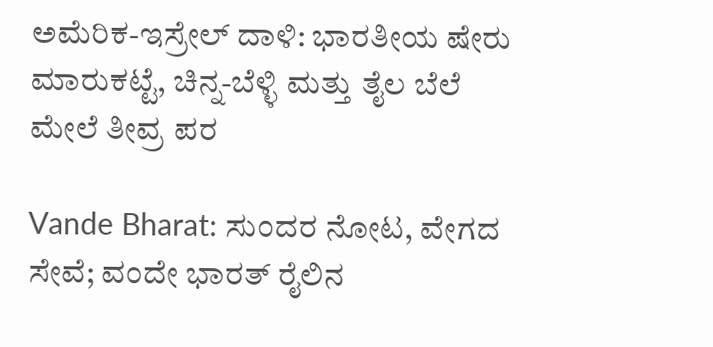ಅಮೆರಿಕ-ಇಸ್ರೇಲ್ ದಾಳಿ: ಭಾರತೀಯ ಷೇರು ಮಾರುಕಟ್ಟೆ, ಚಿನ್ನ-ಬೆಳ್ಳಿ ಮತ್ತು ತೈಲ ಬೆಲೆ ಮೇಲೆ ತೀವ್ರ ಪರ

Vande Bharat: ಸುಂದರ ನೋಟ, ವೇಗದ ಸೇವೆ; ವಂದೇ ಭಾರತ್ ರೈಲಿನ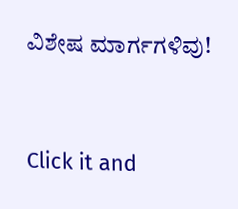ವಿಶೇಷ ಮಾರ್ಗಗಳಿವು!



Click it and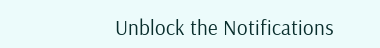Unblock the Notifications